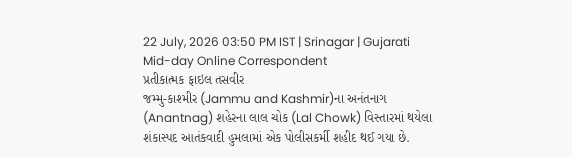22 July, 2026 03:50 PM IST | Srinagar | Gujarati Mid-day Online Correspondent
પ્રતીકાત્મક ફાઇલ તસવીર
જમ્મુ-કાશ્મીર (Jammu and Kashmir)ના અનંતનાગ (Anantnag) શહેરના લાલ ચોક (Lal Chowk) વિસ્તારમાં થયેલા શંકાસ્પદ આતંકવાદી હુમલામાં એક પોલીસકર્મી શહીદ થઈ ગયા છે.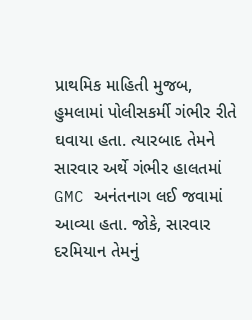પ્રાથમિક માહિતી મુજબ, હુમલામાં પોલીસકર્મી ગંભીર રીતે ઘવાયા હતા. ત્યારબાદ તેમને સારવાર અર્થે ગંભીર હાલતમાં GMC અનંતનાગ લઈ જવામાં આવ્યા હતા. જોકે, સારવાર દરમિયાન તેમનું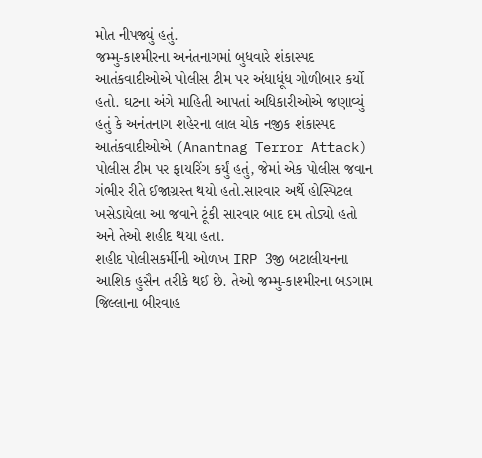મોત નીપજ્યું હતું.
જમ્મુ-કાશ્મીરના અનંતનાગમાં બુધવારે શંકાસ્પદ આતંકવાદીઓએ પોલીસ ટીમ પર અંધાધૂંધ ગોળીબાર કર્યો હતો. ઘટના અંગે માહિતી આપતાં અધિકારીઓએ જણાવ્યું હતું કે અનંતનાગ શહેરના લાલ ચોક નજીક શંકાસ્પદ આતંકવાદીઓએ (Anantnag Terror Attack) પોલીસ ટીમ પર ફાયરિંગ કર્યું હતું, જેમાં એક પોલીસ જવાન ગંભીર રીતે ઈજાગ્રસ્ત થયો હતો.સારવાર અર્થે હોસ્પિટલ ખસેડાયેલા આ જવાને ટૂંકી સારવાર બાદ દમ તોડ્યો હતો અને તેઓ શહીદ થયા હતા.
શહીદ પોલીસકર્મીની ઓળખ IRP 3જી બટાલીયનના આશિક હુસૈન તરીકે થઈ છે. તેઓ જમ્મુ-કાશ્મીરના બડગામ જિલ્લાના બીરવાહ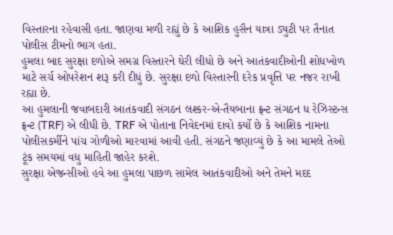વિસ્તારના રહેવાસી હતા. જાણવા મળી રહ્યું છે કે આશિક હુસૈન યાત્રા ડ્યુટી પર તૈનાત પોલીસ ટીમનો ભાગ હતા.
હુમલા બાદ સુરક્ષા દળોએ સમગ્ર વિસ્તારને ઘેરી લીધો છે અને આતંકવાદીઓની શોધખોળ માટે સર્ચ ઓપરેશન શરૂ કરી દીધું છે. સુરક્ષા દળો વિસ્તારની દરેક પ્રવૃત્તિ પર નજર રાખી રહ્યા છે.
આ હુમલાની જવાબદારી આતંકવાદી સંગઠન લશ્કર-એ-તૈયબાના ફ્રન્ટ સંગઠન ધ રેઝિસ્ટન્સ ફ્રન્ટ (TRF) એ લીધી છે. TRF એ પોતાના નિવેદનમાં દાવો કર્યો છે કે આશિક નામના પોલીસકર્મીને પાંચ ગોળીઓ મારવામાં આવી હતી. સંગઠને જણાવ્યું છે કે આ મામલે તેઓ ટૂંક સમયમાં વધુ માહિતી જાહેર કરશે.
સુરક્ષા એજન્સીઓ હવે આ હુમલા પાછળ સામેલ આતંકવાદીઓ અને તેમને મદદ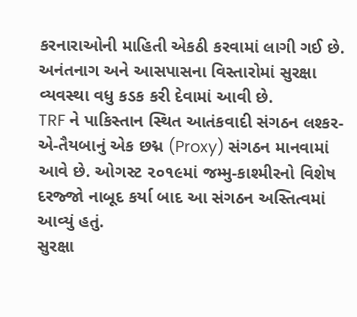કરનારાઓની માહિતી એકઠી કરવામાં લાગી ગઈ છે. અનંતનાગ અને આસપાસના વિસ્તારોમાં સુરક્ષા વ્યવસ્થા વધુ કડક કરી દેવામાં આવી છે.
TRF ને પાકિસ્તાન સ્થિત આતંકવાદી સંગઠન લશ્કર-એ-તૈયબાનું એક છદ્મ (Proxy) સંગઠન માનવામાં આવે છે. ઓગસ્ટ ૨૦૧૯માં જમ્મુ-કાશ્મીરનો વિશેષ દરજ્જો નાબૂદ કર્યા બાદ આ સંગઠન અસ્તિત્વમાં આવ્યું હતું.
સુરક્ષા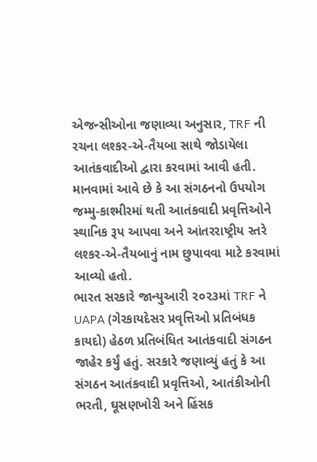એજન્સીઓના જણાવ્યા અનુસાર, TRF ની રચના લશ્કર-એ-તૈયબા સાથે જોડાયેલા આતંકવાદીઓ દ્વારા કરવામાં આવી હતી. માનવામાં આવે છે કે આ સંગઠનનો ઉપયોગ જમ્મુ-કાશ્મીરમાં થતી આતંકવાદી પ્રવૃત્તિઓને સ્થાનિક રૂપ આપવા અને આંતરરાષ્ટ્રીય સ્તરે લશ્કર-એ-તૈયબાનું નામ છુપાવવા માટે કરવામાં આવ્યો હતો.
ભારત સરકારે જાન્યુઆરી ૨૦૨૩માં TRF ને UAPA (ગેરકાયદેસર પ્રવૃત્તિઓ પ્રતિબંધક કાયદો) હેઠળ પ્રતિબંધિત આતંકવાદી સંગઠન જાહેર કર્યું હતું. સરકારે જણાવ્યું હતું કે આ સંગઠન આતંકવાદી પ્રવૃત્તિઓ, આતંકીઓની ભરતી, ઘૂસણખોરી અને હિંસક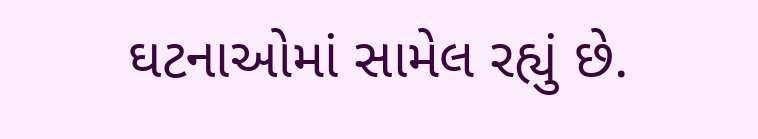ઘટનાઓમાં સામેલ રહ્યું છે.